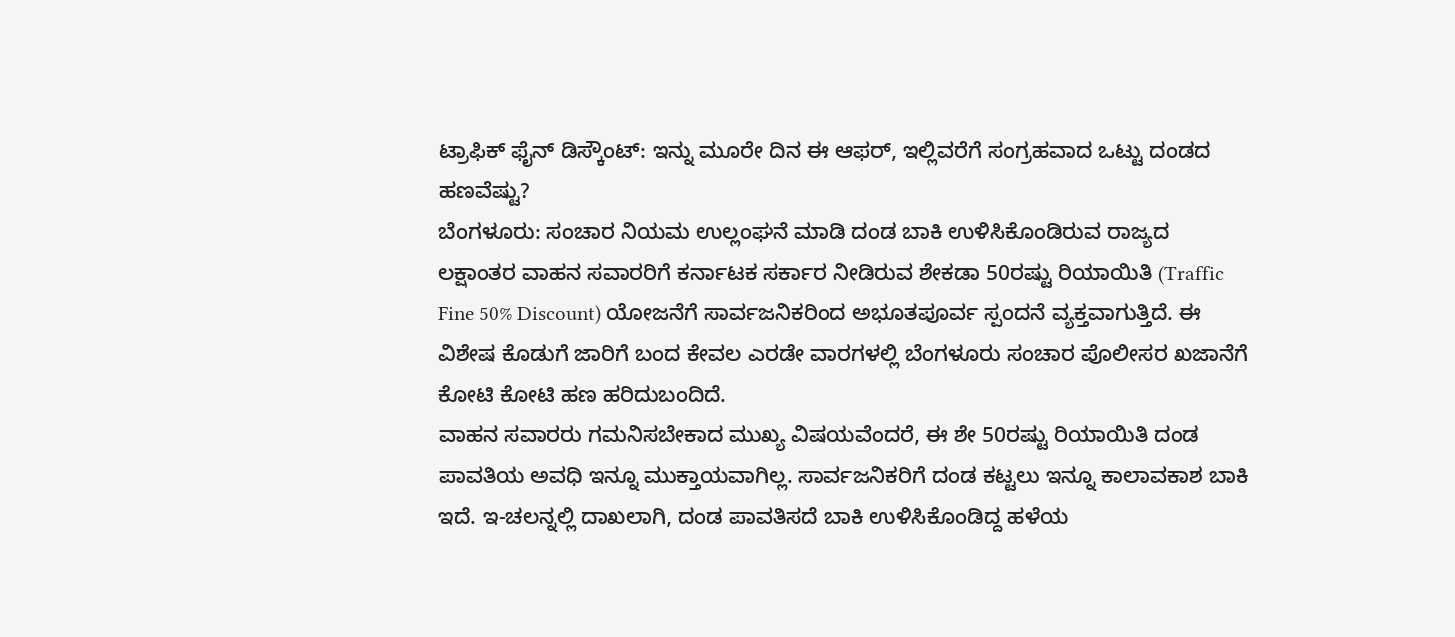ಟ್ರಾಫಿಕ್ ಫೈನ್ ಡಿಸ್ಕೌಂಟ್: ಇನ್ನು ಮೂರೇ ದಿನ ಈ ಆಫರ್, ಇಲ್ಲಿವರೆಗೆ ಸಂಗ್ರಹವಾದ ಒಟ್ಟು ದಂಡದ ಹಣವೆಷ್ಟು?
ಬೆಂಗಳೂರು: ಸಂಚಾರ ನಿಯಮ ಉಲ್ಲಂಘನೆ ಮಾಡಿ ದಂಡ ಬಾಕಿ ಉಳಿಸಿಕೊಂಡಿರುವ ರಾಜ್ಯದ ಲಕ್ಷಾಂತರ ವಾಹನ ಸವಾರರಿಗೆ ಕರ್ನಾಟಕ ಸರ್ಕಾರ ನೀಡಿರುವ ಶೇಕಡಾ 50ರಷ್ಟು ರಿಯಾಯಿತಿ (Traffic Fine 50% Discount) ಯೋಜನೆಗೆ ಸಾರ್ವಜನಿಕರಿಂದ ಅಭೂತಪೂರ್ವ ಸ್ಪಂದನೆ ವ್ಯಕ್ತವಾಗುತ್ತಿದೆ. ಈ ವಿಶೇಷ ಕೊಡುಗೆ ಜಾರಿಗೆ ಬಂದ ಕೇವಲ ಎರಡೇ ವಾರಗಳಲ್ಲಿ ಬೆಂಗಳೂರು ಸಂಚಾರ ಪೊಲೀಸರ ಖಜಾನೆಗೆ ಕೋಟಿ ಕೋಟಿ ಹಣ ಹರಿದುಬಂದಿದೆ.
ವಾಹನ ಸವಾರರು ಗಮನಿಸಬೇಕಾದ ಮುಖ್ಯ ವಿಷಯವೆಂದರೆ, ಈ ಶೇ 50ರಷ್ಟು ರಿಯಾಯಿತಿ ದಂಡ ಪಾವತಿಯ ಅವಧಿ ಇನ್ನೂ ಮುಕ್ತಾಯವಾಗಿಲ್ಲ. ಸಾರ್ವಜನಿಕರಿಗೆ ದಂಡ ಕಟ್ಟಲು ಇನ್ನೂ ಕಾಲಾವಕಾಶ ಬಾಕಿ ಇದೆ. ಇ-ಚಲನ್ನಲ್ಲಿ ದಾಖಲಾಗಿ, ದಂಡ ಪಾವತಿಸದೆ ಬಾಕಿ ಉಳಿಸಿಕೊಂಡಿದ್ದ ಹಳೆಯ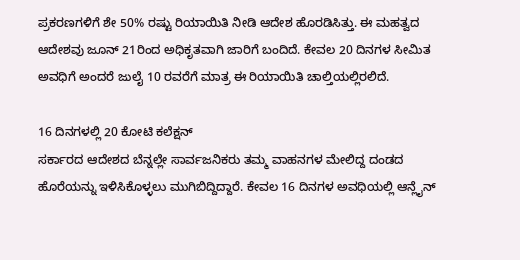ಪ್ರಕರಣಗಳಿಗೆ ಶೇ 50% ರಷ್ಟು ರಿಯಾಯಿತಿ ನೀಡಿ ಆದೇಶ ಹೊರಡಿಸಿತ್ತು. ಈ ಮಹತ್ವದ ಆದೇಶವು ಜೂನ್ 21ರಿಂದ ಅಧಿಕೃತವಾಗಿ ಜಾರಿಗೆ ಬಂದಿದೆ. ಕೇವಲ 20 ದಿನಗಳ ಸೀಮಿತ ಅವಧಿಗೆ ಅಂದರೆ ಜುಲೈ 10 ರವರೆಗೆ ಮಾತ್ರ ಈ ರಿಯಾಯಿತಿ ಚಾಲ್ತಿಯಲ್ಲಿರಲಿದೆ.

16 ದಿನಗಳಲ್ಲಿ 20 ಕೋಟಿ ಕಲೆಕ್ಷನ್
ಸರ್ಕಾರದ ಆದೇಶದ ಬೆನ್ನಲ್ಲೇ ಸಾರ್ವಜನಿಕರು ತಮ್ಮ ವಾಹನಗಳ ಮೇಲಿದ್ದ ದಂಡದ ಹೊರೆಯನ್ನು ಇಳಿಸಿಕೊಳ್ಳಲು ಮುಗಿಬಿದ್ದಿದ್ದಾರೆ. ಕೇವಲ 16 ದಿನಗಳ ಅವಧಿಯಲ್ಲಿ ಆನ್ಲೈನ್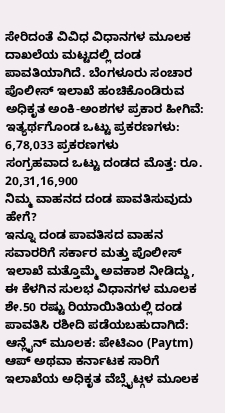ಸೇರಿದಂತೆ ವಿವಿಧ ವಿಧಾನಗಳ ಮೂಲಕ ದಾಖಲೆಯ ಮಟ್ಟದಲ್ಲಿ ದಂಡ ಪಾವತಿಯಾಗಿದೆ. ಬೆಂಗಳೂರು ಸಂಚಾರ ಪೊಲೀಸ್ ಇಲಾಖೆ ಹಂಚಿಕೊಂಡಿರುವ ಅಧಿಕೃತ ಅಂಕಿ-ಅಂಶಗಳ ಪ್ರಕಾರ ಹೀಗಿವೆ:
ಇತ್ಯರ್ಥಗೊಂಡ ಒಟ್ಟು ಪ್ರಕರಣಗಳು: 6,78,033 ಪ್ರಕರಣಗಳು
ಸಂಗ್ರಹವಾದ ಒಟ್ಟು ದಂಡದ ಮೊತ್ತ: ರೂ. 20,31,16,900
ನಿಮ್ಮ ವಾಹನದ ದಂಡ ಪಾವತಿಸುವುದು ಹೇಗೆ?
ಇನ್ನೂ ದಂಡ ಪಾವತಿಸದ ವಾಹನ ಸವಾರರಿಗೆ ಸರ್ಕಾರ ಮತ್ತು ಪೊಲೀಸ್ ಇಲಾಖೆ ಮತ್ತೊಮ್ಮೆ ಅವಕಾಶ ನೀಡಿದ್ದು, ಈ ಕೆಳಗಿನ ಸುಲಭ ವಿಧಾನಗಳ ಮೂಲಕ ಶೇ.50 ರಷ್ಟು ರಿಯಾಯಿತಿಯಲ್ಲಿ ದಂಡ ಪಾವತಿಸಿ ರಶೀದಿ ಪಡೆಯಬಹುದಾಗಿದೆ:
ಆನ್ಲೈನ್ ಮೂಲಕ: ಪೇಟಿಎಂ (Paytm) ಆಪ್ ಅಥವಾ ಕರ್ನಾಟಕ ಸಾರಿಗೆ ಇಲಾಖೆಯ ಅಧಿಕೃತ ವೆಬ್ಸೈಟ್ಗಳ ಮೂಲಕ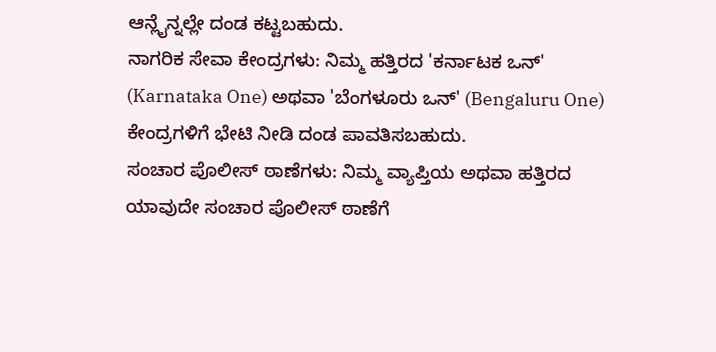ಆನ್ಲೈನ್ನಲ್ಲೇ ದಂಡ ಕಟ್ಟಬಹುದು.
ನಾಗರಿಕ ಸೇವಾ ಕೇಂದ್ರಗಳು: ನಿಮ್ಮ ಹತ್ತಿರದ 'ಕರ್ನಾಟಕ ಒನ್' (Karnataka One) ಅಥವಾ 'ಬೆಂಗಳೂರು ಒನ್' (Bengaluru One) ಕೇಂದ್ರಗಳಿಗೆ ಭೇಟಿ ನೀಡಿ ದಂಡ ಪಾವತಿಸಬಹುದು.
ಸಂಚಾರ ಪೊಲೀಸ್ ಠಾಣೆಗಳು: ನಿಮ್ಮ ವ್ಯಾಪ್ತಿಯ ಅಥವಾ ಹತ್ತಿರದ ಯಾವುದೇ ಸಂಚಾರ ಪೊಲೀಸ್ ಠಾಣೆಗೆ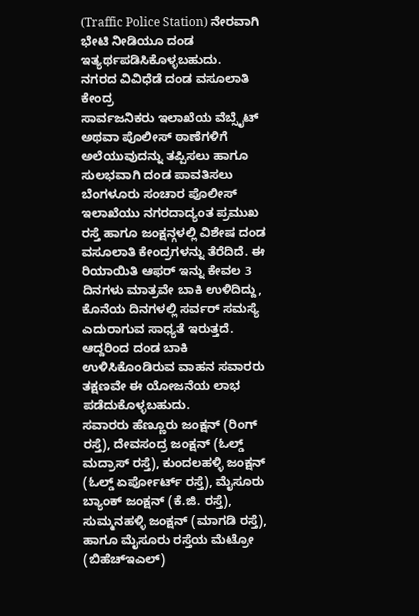(Traffic Police Station) ನೇರವಾಗಿ ಭೇಟಿ ನೀಡಿಯೂ ದಂಡ ಇತ್ಯರ್ಥಪಡಿಸಿಕೊಳ್ಳಬಹುದು.
ನಗರದ ವಿವಿಧೆಡೆ ದಂಡ ವಸೂಲಾತಿ ಕೇಂದ್ರ
ಸಾರ್ವಜನಿಕರು ಇಲಾಖೆಯ ವೆಬ್ಸೈಟ್ ಅಥವಾ ಪೊಲೀಸ್ ಠಾಣೆಗಳಿಗೆ ಅಲೆಯುವುದನ್ನು ತಪ್ಪಿಸಲು ಹಾಗೂ ಸುಲಭವಾಗಿ ದಂಡ ಪಾವತಿಸಲು ಬೆಂಗಳೂರು ಸಂಚಾರ ಪೊಲೀಸ್ ಇಲಾಖೆಯು ನಗರದಾದ್ಯಂತ ಪ್ರಮುಖ ರಸ್ತೆ ಹಾಗೂ ಜಂಕ್ಷನ್ಗಳಲ್ಲಿ ವಿಶೇಷ ದಂಡ ವಸೂಲಾತಿ ಕೇಂದ್ರಗಳನ್ನು ತೆರೆದಿದೆ. ಈ ರಿಯಾಯಿತಿ ಆಫರ್ ಇನ್ನು ಕೇವಲ 3 ದಿನಗಳು ಮಾತ್ರವೇ ಬಾಕಿ ಉಳಿದಿದ್ದು, ಕೊನೆಯ ದಿನಗಳಲ್ಲಿ ಸರ್ವರ್ ಸಮಸ್ಯೆ ಎದುರಾಗುವ ಸಾಧ್ಯತೆ ಇರುತ್ತದೆ. ಆದ್ದರಿಂದ ದಂಡ ಬಾಕಿ ಉಳಿಸಿಕೊಂಡಿರುವ ವಾಹನ ಸವಾರರು ತಕ್ಷಣವೇ ಈ ಯೋಜನೆಯ ಲಾಭ ಪಡೆದುಕೊಳ್ಳಬಹುದು.
ಸವಾರರು ಹೆಣ್ಣೂರು ಜಂಕ್ಷನ್ (ರಿಂಗ್ ರಸ್ತೆ), ದೇವಸಂದ್ರ ಜಂಕ್ಷನ್ (ಓಲ್ಡ್ ಮದ್ರಾಸ್ ರಸ್ತೆ), ಕುಂದಲಹಳ್ಳಿ ಜಂಕ್ಷನ್ (ಓಲ್ಡ್ ಏರ್ಪೋರ್ಟ್ ರಸ್ತೆ), ಮೈಸೂರು ಬ್ಯಾಂಕ್ ಜಂಕ್ಷನ್ (ಕೆ.ಜಿ. ರಸ್ತೆ), ಸುಮ್ಮನಹಳ್ಳಿ ಜಂಕ್ಷನ್ (ಮಾಗಡಿ ರಸ್ತೆ), ಹಾಗೂ ಮೈಸೂರು ರಸ್ತೆಯ ಮೆಟ್ರೋ (ಬಿಹೆಚ್ಇಎಲ್)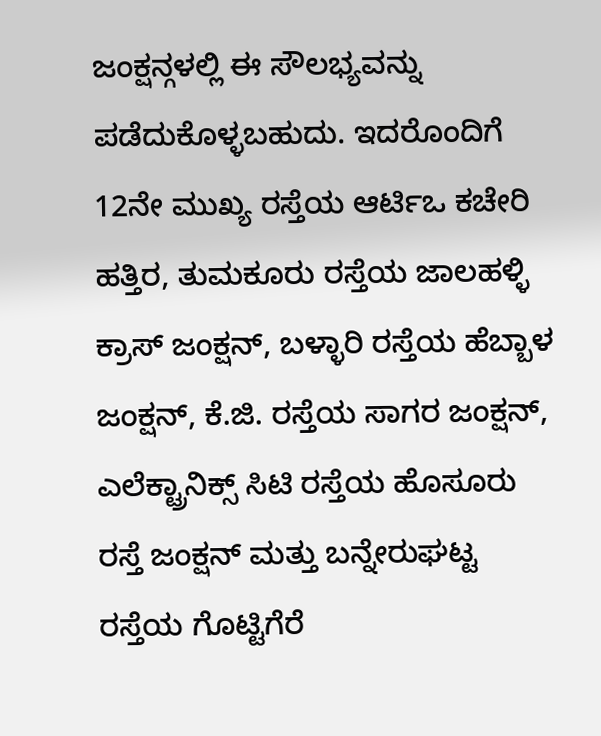ಜಂಕ್ಷನ್ಗಳಲ್ಲಿ ಈ ಸೌಲಭ್ಯವನ್ನು ಪಡೆದುಕೊಳ್ಳಬಹುದು. ಇದರೊಂದಿಗೆ 12ನೇ ಮುಖ್ಯ ರಸ್ತೆಯ ಆರ್ಟಿಒ ಕಚೇರಿ ಹತ್ತಿರ, ತುಮಕೂರು ರಸ್ತೆಯ ಜಾಲಹಳ್ಳಿ ಕ್ರಾಸ್ ಜಂಕ್ಷನ್, ಬಳ್ಳಾರಿ ರಸ್ತೆಯ ಹೆಬ್ಬಾಳ ಜಂಕ್ಷನ್, ಕೆ.ಜಿ. ರಸ್ತೆಯ ಸಾಗರ ಜಂಕ್ಷನ್, ಎಲೆಕ್ಟ್ರಾನಿಕ್ಸ್ ಸಿಟಿ ರಸ್ತೆಯ ಹೊಸೂರು ರಸ್ತೆ ಜಂಕ್ಷನ್ ಮತ್ತು ಬನ್ನೇರುಘಟ್ಟ ರಸ್ತೆಯ ಗೊಟ್ಟಿಗೆರೆ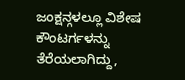ಜಂಕ್ಷನ್ಗಳಲ್ಲೂ ವಿಶೇಷ ಕೌಂಟರ್ಗಳನ್ನು ತೆರೆಯಲಾಗಿದ್ದು,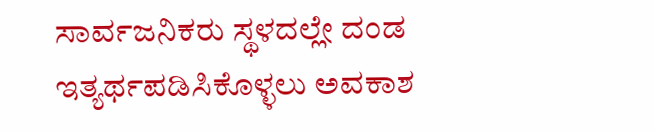ಸಾರ್ವಜನಿಕರು ಸ್ಥಳದಲ್ಲೇ ದಂಡ ಇತ್ಯರ್ಥಪಡಿಸಿಕೊಳ್ಳಲು ಅವಕಾಶ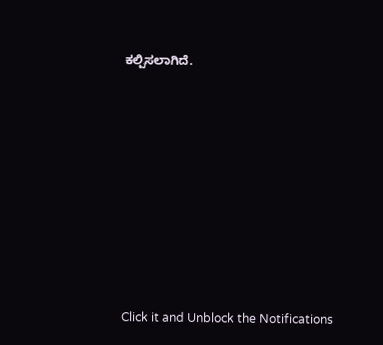ಕಲ್ಪಿಸಲಾಗಿದೆ.













Click it and Unblock the Notifications